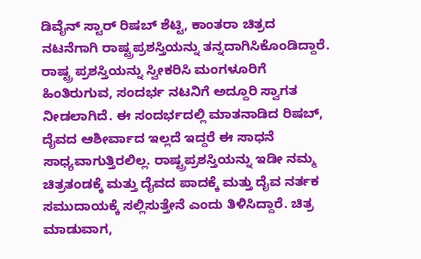ಡಿವೈನ್ ಸ್ಟಾರ್ ರಿಷಬ್ ಶೆಟ್ಟಿ, ಕಾಂತರಾ ಚಿತ್ರದ ನಟನೆಗಾಗಿ ರಾಷ್ಟ್ರಪ್ರಶಸ್ತಿಯನ್ನು ತನ್ನದಾಗಿಸಿಕೊಂಡಿದ್ದಾರೆ.
ರಾಷ್ಟ್ರ ಪ್ರಶಸ್ತಿಯನ್ನು ಸ್ವೀಕರಿಸಿ ಮಂಗಳೂರಿಗೆ ಹಿಂತಿರುಗುವ, ಸಂದರ್ಭ ನಟನಿಗೆ ಅದ್ದೂರಿ ಸ್ವಾಗತ ನೀಡಲಾಗಿದೆ. ಈ ಸಂದರ್ಭದಲ್ಲಿ ಮಾತನಾಡಿದ ರಿಷಬ್, ದೈವದ ಆಶೀರ್ವಾದ ಇಲ್ಲದೆ ಇದ್ದರೆ ಈ ಸಾಧನೆ ಸಾಧ್ಯವಾಗುತ್ತಿರಲಿಲ್ಲ. ರಾಷ್ಟ್ರಪ್ರಶಸ್ತಿಯನ್ನು ಇಡೀ ನಮ್ಮ ಚಿತ್ರತಂಡಕ್ಕೆ ಮತ್ತು ದೈವದ ಪಾದಕ್ಕೆ ಮತ್ತು ದೈವ ನರ್ತಕ ಸಮುದಾಯಕ್ಕೆ ಸಲ್ಲಿಸುತ್ತೇನೆ ಎಂದು ತಿಳಿಸಿದ್ದಾರೆ. ಚಿತ್ರ ಮಾಡುವಾಗ,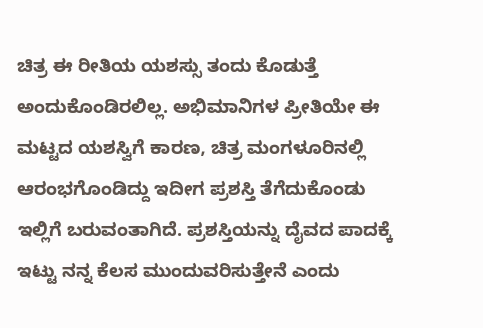ಚಿತ್ರ ಈ ರೀತಿಯ ಯಶಸ್ಸು ತಂದು ಕೊಡುತ್ತೆ ಅಂದುಕೊಂಡಿರಲಿಲ್ಲ. ಅಭಿಮಾನಿಗಳ ಪ್ರೀತಿಯೇ ಈ ಮಟ್ಟದ ಯಶಸ್ವಿಗೆ ಕಾರಣ, ಚಿತ್ರ ಮಂಗಳೂರಿನಲ್ಲಿ ಆರಂಭಗೊಂಡಿದ್ದು ಇದೀಗ ಪ್ರಶಸ್ತಿ ತೆಗೆದುಕೊಂಡು ಇಲ್ಲಿಗೆ ಬರುವಂತಾಗಿದೆ. ಪ್ರಶಸ್ತಿಯನ್ನು ದೈವದ ಪಾದಕ್ಕೆ ಇಟ್ಟು ನನ್ನ ಕೆಲಸ ಮುಂದುವರಿಸುತ್ತೇನೆ ಎಂದು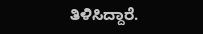ತಿಳಿಸಿದ್ದಾರೆ.